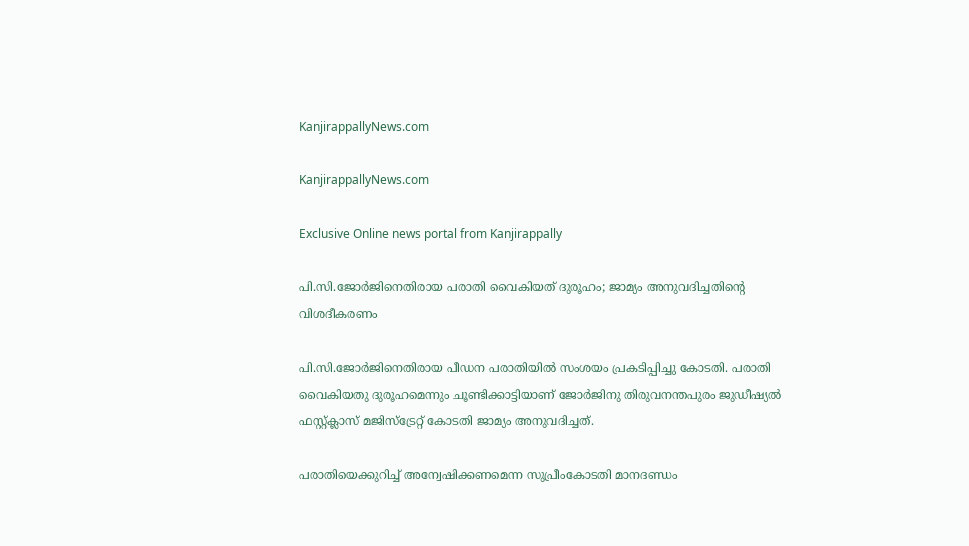KanjirappallyNews.com

KanjirappallyNews.com

Exclusive Online news portal from Kanjirappally

പി.സി.ജോര്‍ജിനെതിരായ പരാതി വൈകിയത് ദുരൂഹം; ജാമ്യം അനുവദിച്ചതിന്റെ വിശദീകരണം

പി.സി.ജോര്‍ജിനെതിരായ പീഡന പരാതിയില്‍ സംശയം പ്രകടിപ്പിച്ചു കോടതി. പരാതി വൈകിയതു ദുരൂഹമെന്നും ചൂണ്ടിക്കാട്ടിയാണ് ജോര്‍ജിനു തിരുവനന്തപുരം ജുഡീഷ്യല്‍ ഫസ്റ്റ്ക്ലാസ് മജിസ്‌ട്രേറ്റ് കോടതി ജാമ്യം അനുവദിച്ചത്.

പരാതിയെക്കുറിച്ച് അന്വേഷിക്കണമെന്ന സുപ്രീംകോടതി മാനദണ്ഡം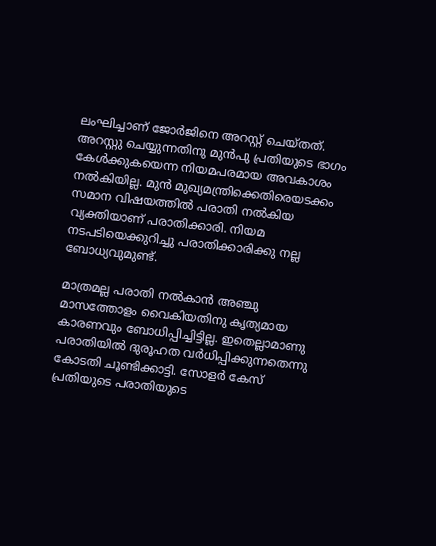ലംഘിച്ചാണ് ജോര്‍ജിനെ അറസ്റ്റ് ചെയ്തത്. അറസ്റ്റു ചെയ്യുന്നതിനു മുന്‍പു പ്രതിയുടെ ഭാഗം കേള്‍ക്കുകയെന്ന നിയമപരമായ അവകാശം നല്‍കിയില്ല. മുന്‍ മുഖ്യമന്ത്രിക്കെതിരെയടക്കം സമാന വിഷയത്തില്‍ പരാതി നല്‍കിയ വ്യക്തിയാണ് പരാതിക്കാരി. നിയമ നടപടിയെക്കുറിച്ചു പരാതിക്കാരിക്കു നല്ല ബോധ്യവുമുണ്ട്.

മാത്രമല്ല പരാതി നല്‍കാന്‍ അഞ്ചു മാസത്തോളം വൈകിയതിനു കൃത്യമായ കാരണവും ബോധിപ്പിച്ചിട്ടില്ല. ഇതെല്ലാമാണു പരാതിയില്‍ ദുരൂഹത വര്‍ധിപ്പിക്കുന്നതെന്നു കോടതി ചൂണ്ടിക്കാട്ടി. സോളർ കേസ് പ്രതിയുടെ പരാതിയുടെ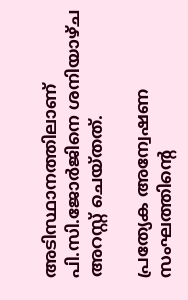അടിസ്ഥാനത്തിലാണ് പി.സി.ജോർജിനെ ശനിയാഴ്ച അറസ്റ്റ് ചെയ്തത്.

പ്രത്യേക അന്വേഷണ സംഘത്തിന്റെ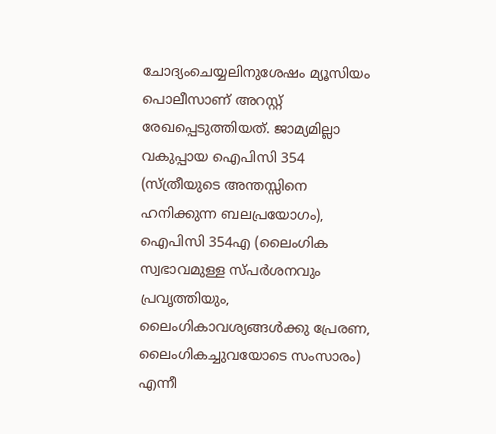ചോദ്യംചെയ്യലിനുശേഷം മ്യൂസിയം പൊലീസാണ് അറസ്റ്റ് രേഖപ്പെടുത്തിയത്. ജാമ്യമില്ലാ വകുപ്പായ ഐപിസി 354 (സ്ത്രീയുടെ അന്തസ്സിനെ ഹനിക്കുന്ന ബലപ്രയോഗം), ഐപിസി 354എ (ലൈംഗിക സ്വഭാവമുള്ള സ്പർശനവും പ്രവൃത്തിയും, ലൈംഗികാവശ്യങ്ങൾക്കു പ്രേരണ, ലൈംഗികച്ചുവയോടെ സംസാരം) എന്നീ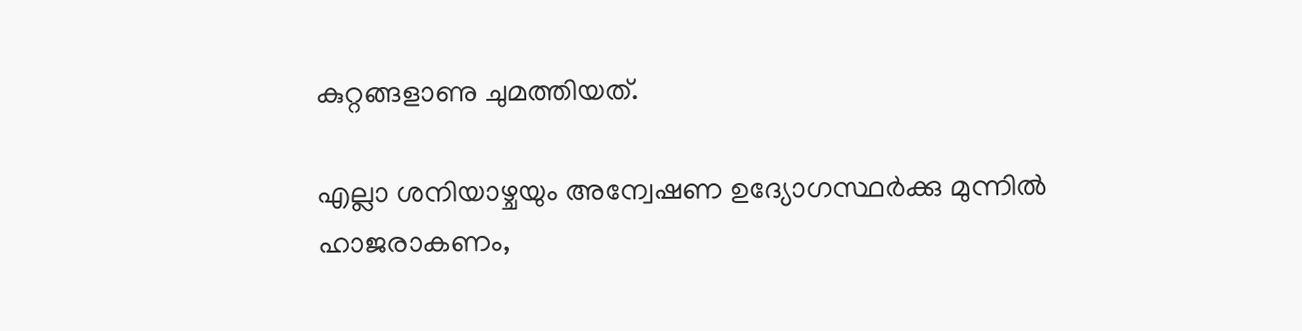കുറ്റങ്ങളാണു ചുമത്തിയത്.

എല്ലാ ശനിയാഴ്ചയും അന്വേഷണ ഉദ്യോഗസ്ഥർക്കു മുന്നിൽ ഹാജരാകണം,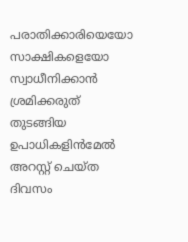പരാതിക്കാരിയെയോ സാക്ഷികളെയോ സ്വാധീനിക്കാൻ ശ്രമിക്കരുത് തുടങ്ങിയ ഉപാധികളിൻമേൽ അറസ്റ്റ് ചെയ്ത ദിവസം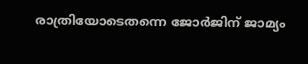രാത്രിയോടെതന്നെ ജോര്‍ജിന് ജാമ്യം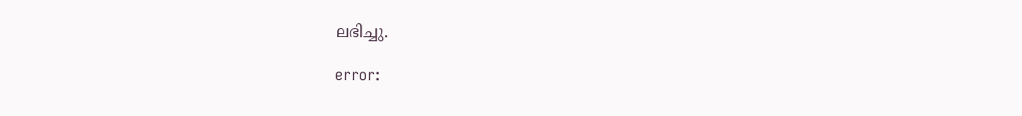ലഭിച്ചു.

error: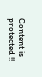Content is protected !!